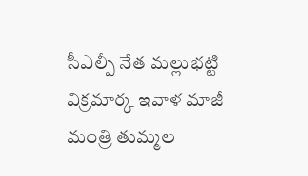సీఎల్పీ నేత మల్లుభట్టి విక్రమార్క ఇవాళ మాజీ మంత్రి తుమ్మల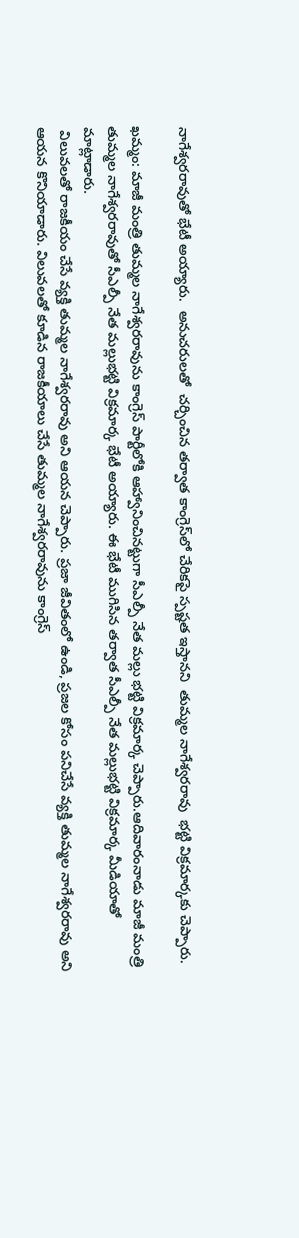నాగేశ్వరరావుతో భేటీ అయ్యారు.  అనుచరులతో  చర్చించిన తర్వాత కాంగ్రెస్‌లో చేరికపై స్పష్టత ఇస్తానని  తుమ్మల నాగేశ్వరరావు  భట్టి విక్రమార్కకు చెప్పారు.

ఖమ్మం: మాజీ మంత్రి తుమ్మల నాగేశ్వరరావును కాంగ్రెస్ పార్టీలోకి ఆహ్వానించినట్టుగా సీఎల్పీ నేత మల్లు భట్టి విక్రమార్క చెప్పారు.ఆదివారంనాడు మాజీ మంత్రి తుమ్మల నాగేశ్వరరావుతో సీఎల్పీ నేత మల్లుభట్టి విక్రమార్క భేటీ అయ్యారు. ఈ భేటీ ముగిసిన తర్వాత సీఎల్పీ నేత మల్లుభట్టి విక్రమార్క మీడియాతో మాట్లాడారు.
 విలువలతో రాజకీయం చేసే వ్యక్తి తుమ్మల నాగేశ్వరరావు అని ఆయన చెప్పారు. ప్రజా జీవితంలో ఉండి, ప్రజల కోసం పనిచేసే వ్యక్తి తుమ్మల నాగేశ్వరరావు అని ఆయన కొనియాడారు. విలువలతో కూడిన రాజకీయాలు చేసే తుమ్మల నాగేశ్వరరావును కాంగ్రెస్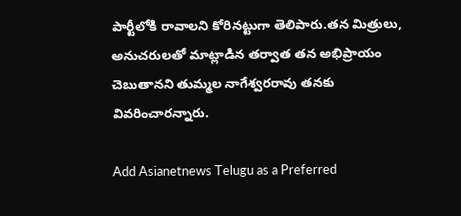పార్టీలోకి రావాలని కోరినట్టుగా తెలిపారు.తన మిత్రులు, అనుచరులతో మాట్లాడిన తర్వాత తన అభిప్రాయం చెబుతానని తుమ్మల నాగేశ్వరరావు తనకు వివరించారన్నారు.

Add Asianetnews Telugu as a Preferred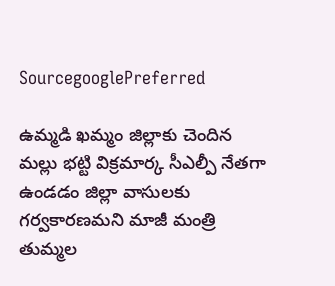SourcegooglePreferred

ఉమ్మడి ఖమ్మం జిల్లాకు చెందిన మల్లు భట్టి విక్రమార్క సీఎల్పీ నేతగా ఉండడం జిల్లా వాసులకు గర్వకారణమని మాజీ మంత్రి తుమ్మల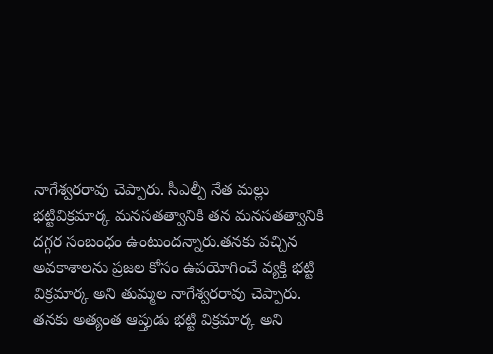నాగేశ్వరరావు చెప్పారు. సీఎల్పీ నేత మల్లు భట్టివిక్రమార్క మనసతత్వానికి తన మనసతత్వానికి దగ్గర సంబంధం ఉంటుందన్నారు.తనకు వచ్చిన అవకాశాలను ప్రజల కోసం ఉపయోగించే వ్యక్తి భట్టి విక్రమార్క అని తుమ్మల నాగేశ్వరరావు చెప్పారు. తనకు అత్యంత ఆప్తుడు భట్టి విక్రమార్క అని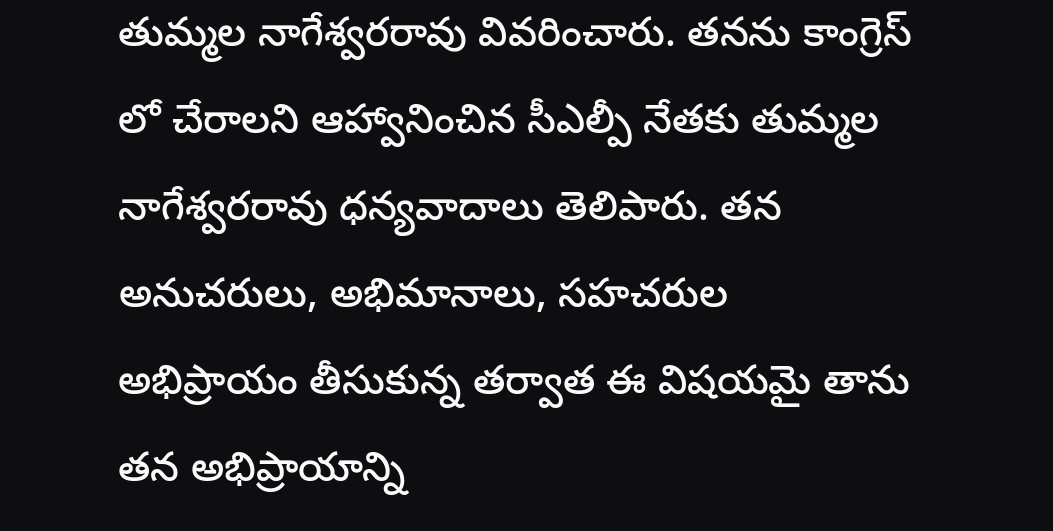తుమ్మల నాగేశ్వరరావు వివరించారు. తనను కాంగ్రెస్ లో చేరాలని ఆహ్వానించిన సీఎల్పీ నేతకు తుమ్మల నాగేశ్వరరావు ధన్యవాదాలు తెలిపారు. తన అనుచరులు, అభిమానాలు, సహచరుల అభిప్రాయం తీసుకున్న తర్వాత ఈ విషయమై తాను తన అభిప్రాయాన్ని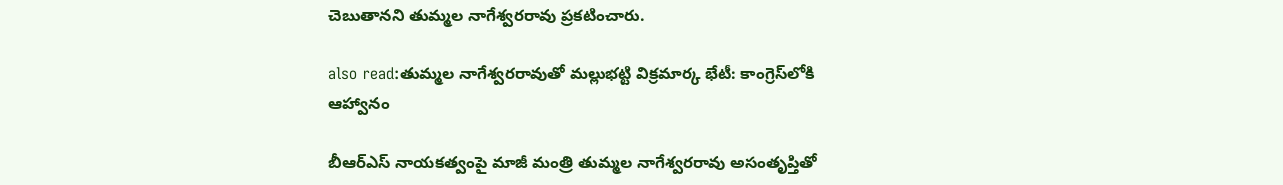చెబుతానని తుమ్మల నాగేశ్వరరావు ప్రకటించారు.

also read:తుమ్మల నాగేశ్వరరావుతో మల్లుభట్టి విక్రమార్క భేటీ: కాంగ్రెస్‌లోకి ఆహ్వానం

బీఆర్ఎస్ నాయకత్వంపై మాజీ మంత్రి తుమ్మల నాగేశ్వరరావు అసంతృప్తితో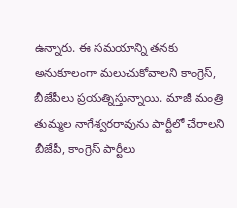ఉన్నారు. ఈ సమయాన్ని తనకు అనుకూలంగా మలుచుకోవాలని కాంగ్రెస్, బీజేపీలు ప్రయత్నిస్తున్నాయి. మాజీ మంత్రి తుమ్మల నాగేశ్వరరావును పార్టీలో చేరాలని బీజేపీ, కాంగ్రెస్ పార్టీలు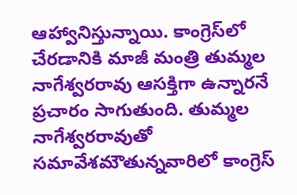ఆహ్వానిస్తున్నాయి. కాంగ్రెస్‌లో చేరడానికి మాజీ మంత్రి తుమ్మల నాగేశ్వరరావు ఆసక్తిగా ఉన్నారనే ప్రచారం సాగుతుంది. తుమ్మల నాగేశ్వరరావుతో సమావేశమౌతున్నవారిలో కాంగ్రెస్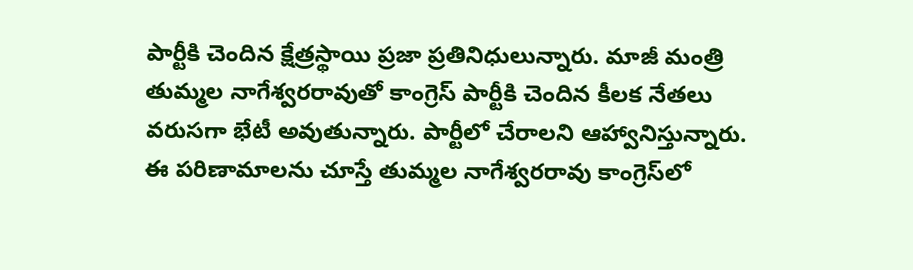పార్టీకి చెందిన క్షేత్రస్థాయి ప్రజా ప్రతినిధులున్నారు. మాజీ మంత్రి తుమ్మల నాగేశ్వరరావుతో కాంగ్రెస్ పార్టీకి చెందిన కీలక నేతలు వరుసగా భేటీ అవుతున్నారు. పార్టీలో చేరాలని ఆహ్వానిస్తున్నారు. ఈ పరిణామాలను చూస్తే తుమ్మల నాగేశ్వరరావు కాంగ్రెస్‌లో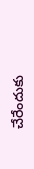చేరేందుకు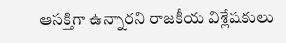ఆసక్తిగా ఉన్నారని రాజకీయ విశ్లేషకులు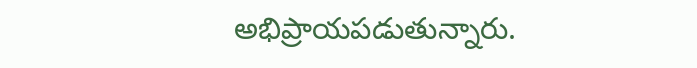అభిప్రాయపడుతున్నారు.